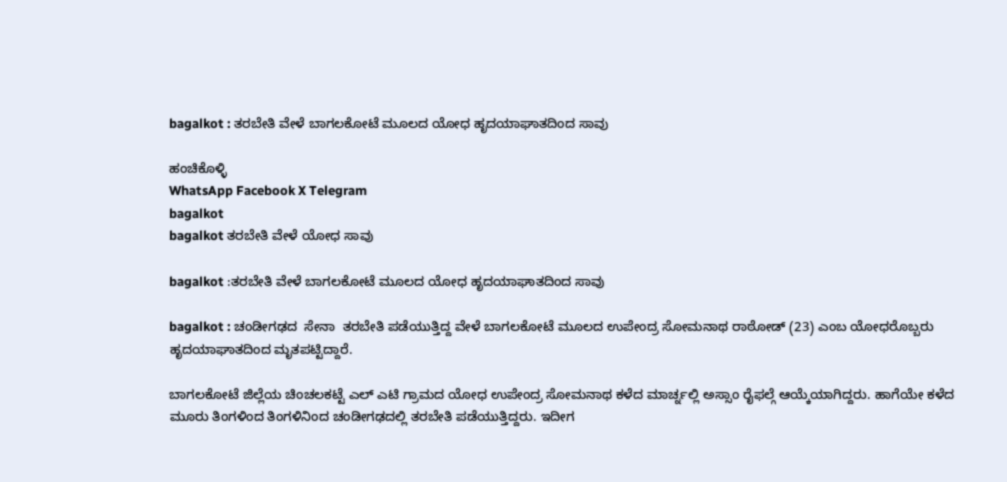bagalkot : ತರಬೇತಿ ವೇಳೆ ಬಾಗಲಕೋಟೆ ಮೂಲದ ಯೋಧ ಹೃದಯಾಘಾತದಿಂದ ಸಾವು

ಹಂಚಿಕೊಳ್ಳಿ
WhatsApp Facebook X Telegram
bagalkot
bagalkot ತರಬೇತಿ ವೇಳೆ ಯೋಧ ಸಾವು

bagalkot :ತರಬೇತಿ ವೇಳೆ ಬಾಗಲಕೋಟೆ ಮೂಲದ ಯೋಧ ಹೃದಯಾಘಾತದಿಂದ ಸಾವು

bagalkot : ಚಂಡೀಗಢದ  ಸೇನಾ  ತರಬೇತಿ ಪಡೆಯುತ್ತಿದ್ದ ವೇಳೆ ಬಾಗಲಕೋಟೆ ಮೂಲದ ಉಪೇಂದ್ರ ಸೋಮನಾಥ ರಾಠೋಡ್ (23) ಎಂಬ ಯೋಧರೊಬ್ಬರು ಹೃದಯಾಘಾತದಿಂದ ಮೃತಪಟ್ಟಿದ್ದಾರೆ.

ಬಾಗಲಕೋಟೆ ಜಿಲ್ಲೆಯ ಚಿಂಚಲಕಟ್ಟೆ ಎಲ್ ಎಟಿ ಗ್ರಾಮದ ಯೋಧ ಉಪೇಂದ್ರ ಸೋಮನಾಥ ಕಳೆದ ಮಾರ್ಚ್ನಲ್ಲಿ ಅಸ್ಸಾಂ ರೈಫಲ್ಗೆ ಆಯ್ಕೆಯಾಗಿದ್ದರು. ಹಾಗೆಯೇ ಕಳೆದ ಮೂರು ತಿಂಗಳಿಂದ ತಿಂಗಳಿನಿಂದ ಚಂಡೀಗಢದಲ್ಲಿ ತರಬೇತಿ ಪಡೆಯುತ್ತಿದ್ದರು. ಇದೀಗ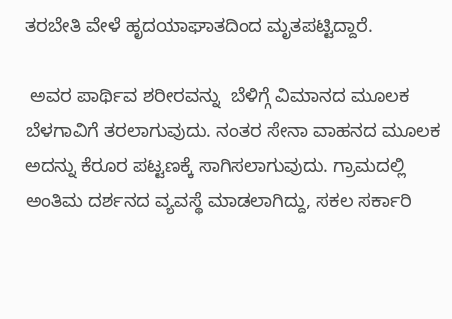ತರಬೇತಿ ವೇಳೆ ಹೃದಯಾಘಾತದಿಂದ ಮೃತಪಟ್ಟಿದ್ದಾರೆ.

 ಅವರ ಪಾರ್ಥಿವ ಶರೀರವನ್ನು  ಬೆಳಿಗ್ಗೆ ವಿಮಾನದ ಮೂಲಕ ಬೆಳಗಾವಿಗೆ ತರಲಾಗುವುದು. ನಂತರ ಸೇನಾ ವಾಹನದ ಮೂಲಕ ಅದನ್ನು ಕೆರೂರ ಪಟ್ಟಣಕ್ಕೆ ಸಾಗಿಸಲಾಗುವುದು. ಗ್ರಾಮದಲ್ಲಿ ಅಂತಿಮ ದರ್ಶನದ ವ್ಯವಸ್ಥೆ ಮಾಡಲಾಗಿದ್ದು, ಸಕಲ ಸರ್ಕಾರಿ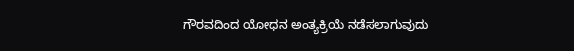ಗೌರವದಿಂದ ಯೋಧನ ಅಂತ್ಯಕ್ರಿಯೆ ನಡೆಸಲಾಗುವುದು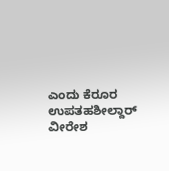ಎಂದು ಕೆರೂರ ಉಪತಹಶೀಲ್ದಾರ್ ವೀರೇಶ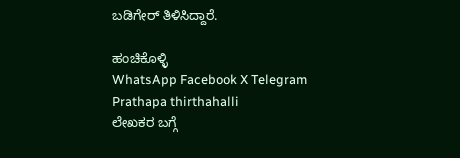ಬಡಿಗೇರ್ ತಿಳಿಸಿದ್ದಾರೆ.

ಹಂಚಿಕೊಳ್ಳಿ
WhatsApp Facebook X Telegram
Prathapa thirthahalli
ಲೇಖಕರ ಬಗ್ಗೆ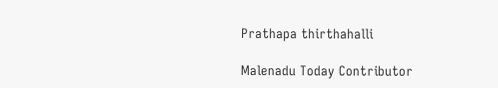Prathapa thirthahalli

Malenadu Today Contributor